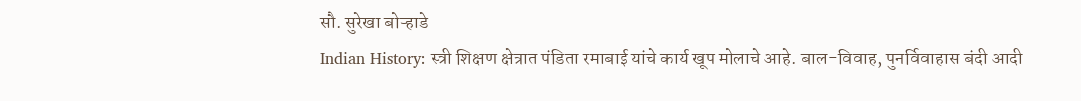सौ. सुरेखा बोऱ्हाडे
Indian History: स्त्री शिक्षण क्षेत्रात पंडिता रमाबाई यांचे कार्य खूप मोलाचे आहे. बाल-विवाह, पुनर्विवाहास बंदी आदी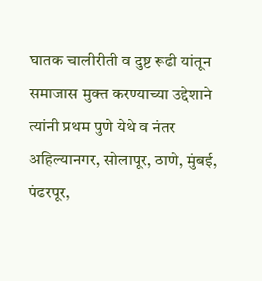घातक चालीरीती व दुष्ट रूढी यांतून समाजास मुक्त करण्याच्या उद्देशाने त्यांनी प्रथम पुणे येथे व नंतर अहिल्यानगर, सोलापूर, ठाणे, मुंबई, पंढरपूर,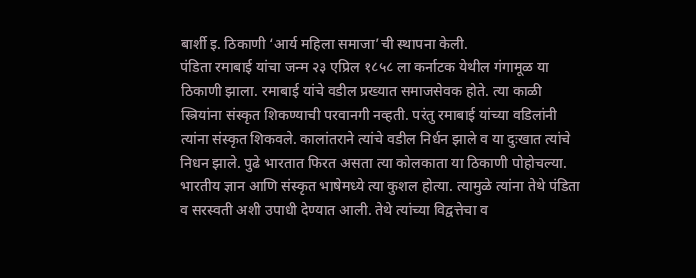बार्शी इ. ठिकाणी ‘आर्य महिला समाजा’ची स्थापना केली.
पंडिता रमाबाई यांचा जन्म २३ एप्रिल १८५८ ला कर्नाटक येथील गंगामूळ या ठिकाणी झाला. रमाबाई यांचे वडील प्रख्यात समाजसेवक होते. त्या काळी स्त्रियांना संस्कृत शिकण्याची परवानगी नव्हती. परंतु रमाबाई यांच्या वडिलांनी त्यांना संस्कृत शिकवले. कालांतराने त्यांचे वडील निर्धन झाले व या दुःखात त्यांचे निधन झाले. पुढे भारतात फिरत असता त्या कोलकाता या ठिकाणी पोहोचल्या.
भारतीय ज्ञान आणि संस्कृत भाषेमध्ये त्या कुशल होत्या. त्यामुळे त्यांना तेथे पंडिता व सरस्वती अशी उपाधी देण्यात आली. तेथे त्यांच्या विद्वत्तेचा व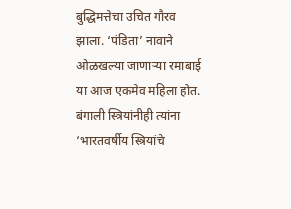बुद्धिमत्तेचा उचित गौरव झाला. ‘पंडिता’ नावाने ओळखल्या जाणाऱ्या रमाबाई या आज एकमेव महिला होत. बंगाली स्त्रियांनीही त्यांना ‘भारतवर्षीय स्त्रियांचे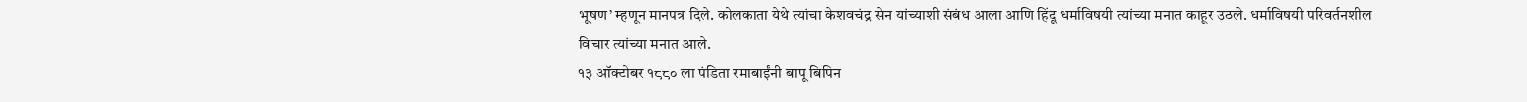भूषण’ म्हणून मानपत्र दिले. कोलकाता येथे त्यांचा केशवचंद्र सेन यांच्याशी संबंध आला आणि हिंदू धर्माविषयी त्यांच्या मनात काहूर उठले. धर्माविषयी परिवर्तनशील विचार त्यांच्या मनात आले.
१३ ऑक्टोबर १८८० ला पंडिता रमाबाईंनी बापू बिपिन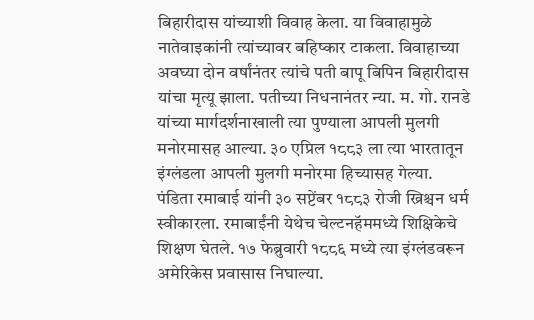बिहारीदास यांच्याशी विवाह केला. या विवाहामुळे नातेवाइकांनी त्यांच्यावर बहिष्कार टाकला. विवाहाच्या अवघ्या दोन वर्षांनंतर त्यांचे पती बापू बिपिन बिहारीदास यांचा मृत्यू झाला. पतीच्या निधनानंतर न्या. म. गो. रानडे यांच्या मार्गदर्शनाखाली त्या पुण्याला आपली मुलगी मनोरमासह आल्या. ३० एप्रिल १८८३ ला त्या भारतातून इंग्लंडला आपली मुलगी मनोरमा हिच्यासह गेल्या.
पंडिता रमाबाई यांनी ३० सप्टेंबर १८८३ रोजी ख्रिश्चन धर्म स्वीकारला. रमाबाईंनी येथेच चेल्टनहॅममध्ये शिक्षिकेचे शिक्षण घेतले. १७ फेब्रुवारी १८८६ मध्ये त्या इंग्लंडवरून अमेरिकेस प्रवासास निघाल्या.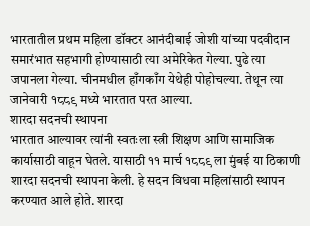भारतातील प्रथम महिला डॉक्टर आनंदीबाई जोशी यांच्या पदवीदान समारंभात सहभागी होण्यासाठी त्या अमेरिकेत गेल्या. पुढे त्या जपानला गेल्या. चीनमधील हाँगकाँग येथेही पोहोचल्या. तेथून त्या जानेवारी १८८९ मध्ये भारतात परत आल्या.
शारदा सदनची स्थापना
भारतात आल्यावर त्यांनी स्वतःला स्त्री शिक्षण आणि सामाजिक कार्यासाठी वाहून घेतले. यासाठी ११ मार्च १८८९ ला मुंबई या ठिकाणी शारदा सदनची स्थापना केली. हे सदन विधवा महिलांसाठी स्थापन करण्यात आले होते. शारदा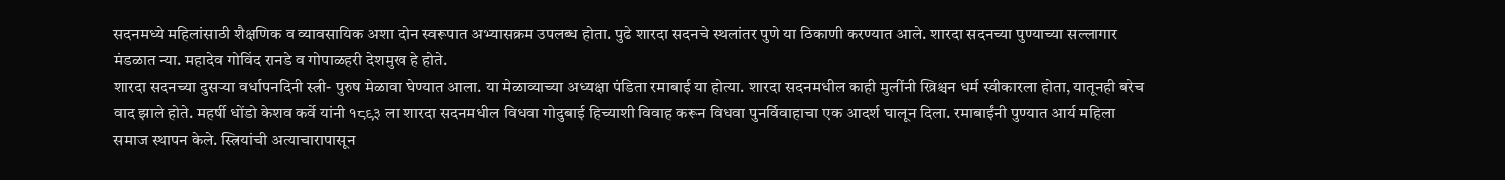सदनमध्ये महिलांसाठी शैक्षणिक व व्यावसायिक अशा दोन स्वरूपात अभ्यासक्रम उपलब्ध होता. पुढे शारदा सदनचे स्थलांतर पुणे या ठिकाणी करण्यात आले. शारदा सदनच्या पुण्याच्या सल्लागार मंडळात न्या. महादेव गोविंद रानडे व गोपाळहरी देशमुख हे होते.
शारदा सदनच्या दुसऱ्या वर्धापनदिनी स्त्री- पुरुष मेळावा घेण्यात आला. या मेळाव्याच्या अध्यक्षा पंडिता रमाबाई या होत्या. शारदा सदनमधील काही मुलींनी ख्रिश्चन धर्म स्वीकारला होता, यातूनही बरेच वाद झाले होते. महर्षी धोंडो केशव कर्वे यांनी १८९३ ला शारदा सदनमधील विधवा गोदुबाई हिच्याशी विवाह करून विधवा पुनर्विवाहाचा एक आदर्श घालून दिला. रमाबाईंनी पुण्यात आर्य महिला समाज स्थापन केले. स्त्रियांची अत्याचारापासून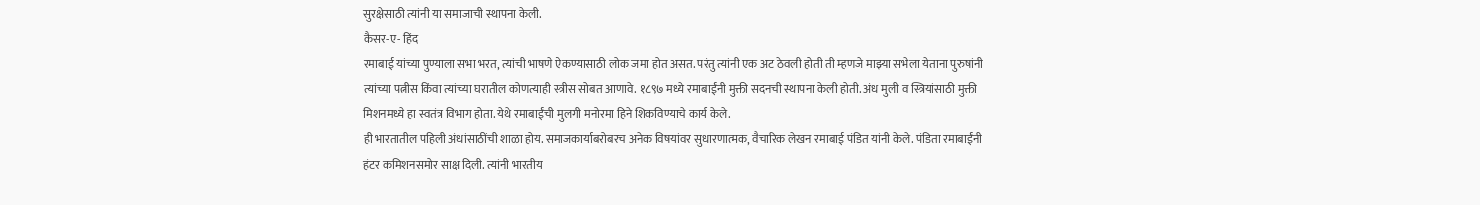सुरक्षेसाठी त्यांनी या समाजाची स्थापना केली.
कैसर-ए- हिंद
रमाबाई यांच्या पुण्याला सभा भरत, त्यांची भाषणे ऐकण्यासाठी लोक जमा होत असत. परंतु त्यांनी एक अट ठेवली होती ती म्हणजे माझ्या सभेला येताना पुरुषांनी त्यांच्या पत्नीस किंवा त्यांच्या घरातील कोणत्याही स्त्रीस सोबत आणावे. १८९७ मध्ये रमाबाईंनी मुक्ती सदनची स्थापना केली होती. अंध मुली व स्त्रियांसाठी मुक्ती मिशनमध्ये हा स्वतंत्र विभाग होता. येथे रमाबाईंची मुलगी मनोरमा हिने शिकविण्याचे कार्य केले.
ही भारतातील पहिली अंधांसाठींची शाळा होय. समाजकार्याबरोबरच अनेक विषयांवर सुधारणात्मक, वैचारिक लेखन रमाबाई पंडित यांनी केले. पंडिता रमाबाईंनी हंटर कमिशनसमोर साक्ष दिली. त्यांनी भारतीय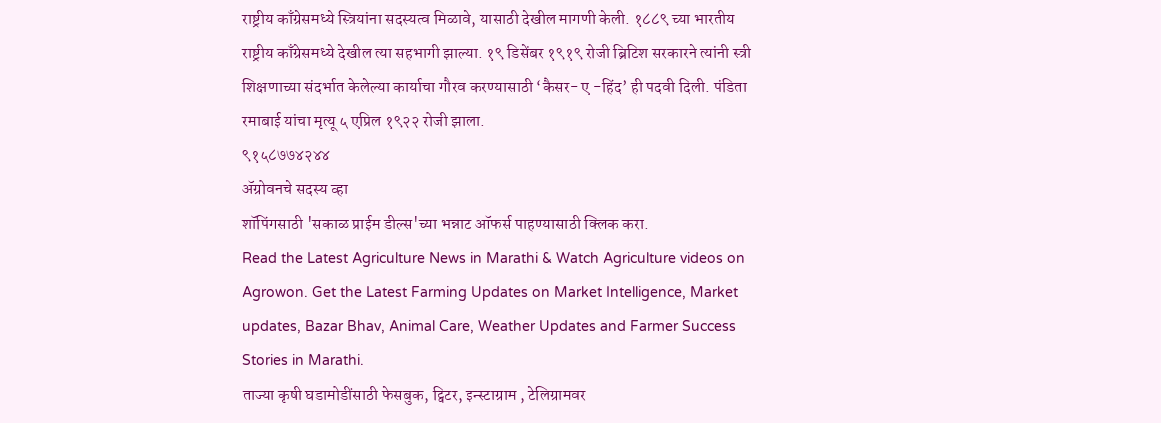राष्ट्रीय काँग्रेसमध्ये स्त्रियांना सदस्यत्व मिळावे, यासाठी देखील मागणी केली. १८८९ च्या भारतीय राष्ट्रीय काँग्रेसमध्ये देखील त्या सहभागी झाल्या. १९ डिसेंबर १९१९ रोजी ब्रिटिश सरकारने त्यांनी स्त्री शिक्षणाच्या संदर्भात केलेल्या कार्याचा गौरव करण्यासाठी ‘कैसर- ए -हिंद’ ही पदवी दिली. पंडिता रमाबाई यांचा मृत्यू ५ एप्रिल १९२२ रोजी झाला.
९१५८७७४२४४
ॲग्रोवनचे सदस्य व्हा
शॉपिंगसाठी 'सकाळ प्राईम डील्स'च्या भन्नाट ऑफर्स पाहण्यासाठी क्लिक करा.
Read the Latest Agriculture News in Marathi & Watch Agriculture videos on Agrowon. Get the Latest Farming Updates on Market Intelligence, Market updates, Bazar Bhav, Animal Care, Weather Updates and Farmer Success Stories in Marathi.
ताज्या कृषी घडामोडींसाठी फेसबुक, ट्विटर, इन्स्टाग्राम , टेलिग्रामवर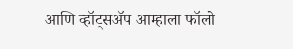आणि व्हॉट्सॲप आम्हाला फॉलो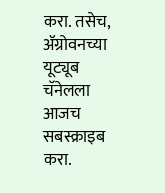करा. तसेच, ॲग्रोवनच्या यूट्यूब चॅनेलला आजच सबस्क्राइब करा.